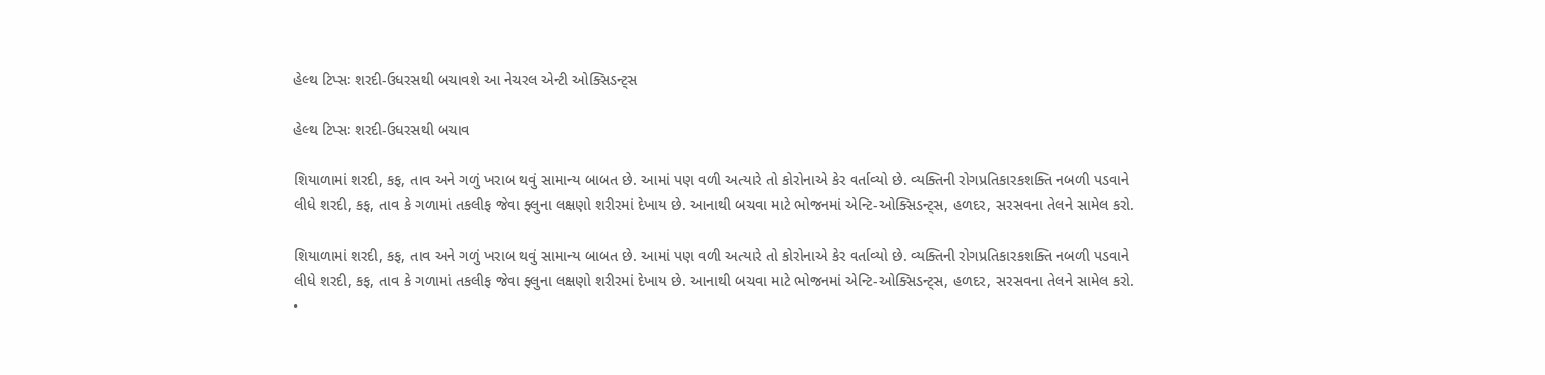હેલ્થ ટિપ્સઃ શરદી-ઉધરસથી બચાવશે આ નેચરલ એન્ટી ઓક્સિડન્ટ્સ

હેલ્થ ટિપ્સઃ શરદી-ઉધરસથી બચાવ

શિયાળામાં શરદી, કફ, તાવ અને ગળું ખરાબ થવું સામાન્ય બાબત છે. આમાં પણ વળી અત્યારે તો કોરોનાએ કેર વર્તાવ્યો છે. વ્યક્તિની રોગપ્રતિકારકશક્તિ નબળી પડવાને લીધે શરદી, કફ, તાવ કે ગળામાં તકલીફ જેવા ફ્લુના લક્ષણો શરીરમાં દેખાય છે. આનાથી બચવા માટે ભોજનમાં એન્ટિ-ઓક્સિડન્ટ્સ, હળદર, સરસવના તેલને સામેલ કરો.

શિયાળામાં શરદી, કફ, તાવ અને ગળું ખરાબ થવું સામાન્ય બાબત છે. આમાં પણ વળી અત્યારે તો કોરોનાએ કેર વર્તાવ્યો છે. વ્યક્તિની રોગપ્રતિકારકશક્તિ નબળી પડવાને લીધે શરદી, કફ, તાવ કે ગળામાં તકલીફ જેવા ફ્લુના લક્ષણો શરીરમાં દેખાય છે. આનાથી બચવા માટે ભોજનમાં એન્ટિ-ઓક્સિડન્ટ્સ, હળદર, સરસવના તેલને સામેલ કરો.
•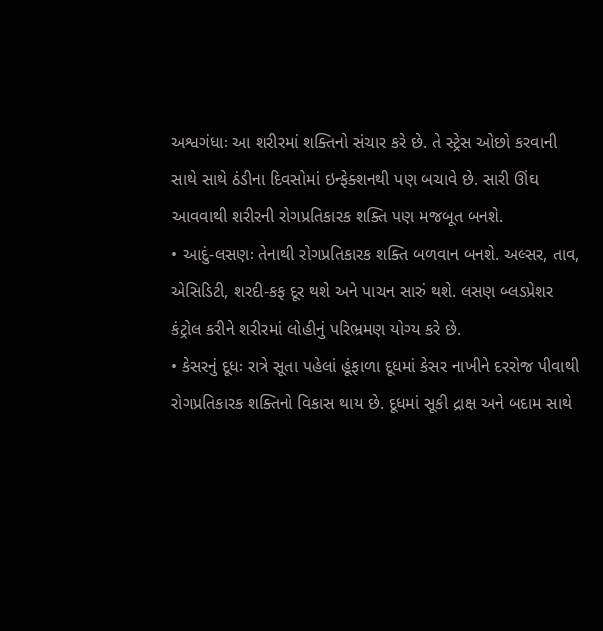અશ્વગંધાઃ આ શરીરમાં શક્તિનો સંચાર કરે છે. તે સ્ટ્રેસ ઓછો કરવાની સાથે સાથે ઠંડીના દિવસોમાં ઇન્ફેક્શનથી પણ બચાવે છે. સારી ઊંઘ આવવાથી શરીરની રોગપ્રતિકારક શક્તિ પણ મજબૂત બનશે.
• આદું-લસણઃ તેનાથી રોગપ્રતિકારક શક્તિ બળવાન બનશે. અલ્સર, તાવ, એસિડિટી, શરદી-કફ દૂર થશે અને પાચન સારું થશે. લસણ બ્લડપ્રેશર કંટ્રોલ કરીને શરીરમાં લોહીનું પરિભ્રમણ યોગ્ય કરે છે.
• કેસરનું દૂધઃ રાત્રે સૂતા પહેલાં હૂંફાળા દૂધમાં કેસર નાખીને દરરોજ પીવાથી રોગપ્રતિકારક શક્તિનો વિકાસ થાય છે. દૂધમાં સૂકી દ્રાક્ષ અને બદામ સાથે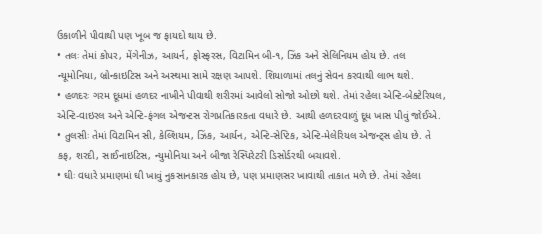ઉકાળીને પીવાથી પણ ખૂબ જ ફાયદો થાય છે.
• તલઃ તેમાં કોપર, મેંગેનીઝ, આયર્ન, ફોસ્ફરસ, વિટામિન બી-૧, ઝિંક અને સેલિનિયમ હોય છે. તલ ન્યૂમોનિયા, બ્રોન્કાઇટિસ અને અસ્થમા સામે રક્ષણ આપશે. શિયાળામાં તલનું સેવન કરવાથી લાભ થશે.
• હળદરઃ ગરમ દૂધમાં હળદર નાખીને પીવાથી શરીરમાં આવેલો સોજો ઓછો થશે. તેમાં રહેલા એન્ટિ-બેક્ટેરિયલ, એન્ટિ-વાઇરલ અને એન્ટિ-ફંગલ એજન્ટસ રોગપ્રતિકારકતા વધારે છે. આથી હળદરવાળું દૂધ ખાસ પીવું જોઈએ.
• તુલસીઃ તેમાં વિટામિન સી, કેલ્શિયમ, ઝિંક, આર્યન, એન્ટિ-સેપ્ટિક, એન્ટિ-મેલેરિયલ એજન્ટ્સ હોય છે. તે કફ, શરદી, સાઈનાઇટિસ, ન્યુમોનિયા અને બીજા રેસ્પિરેટરી ડિસોર્ડરથી બચાવશે.
• ઘીઃ વધારે પ્રમાણમાં ઘી ખાવું નુકસાનકારક હોય છે, પણ પ્રમાણસર ખાવાથી તાકાત મળે છે. તેમાં રહેલા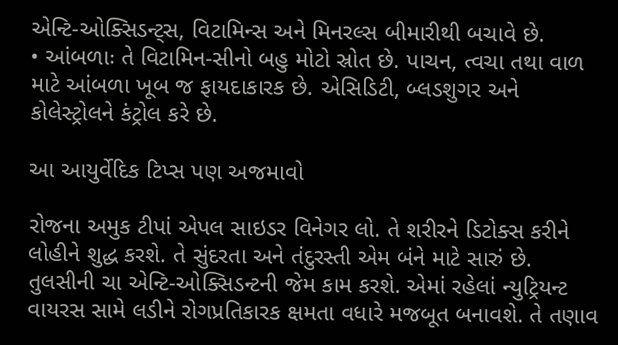એન્ટિ-ઓક્સિડન્ટ્સ, વિટામિન્સ અને મિનરલ્સ બીમારીથી બચાવે છે.
• આંબળાઃ તે વિટામિન-સીનો બહુ મોટો સ્રોત છે. પાચન, ત્વચા તથા વાળ માટે આંબળા ખૂબ જ ફાયદાકારક છે. એસિડિટી, બ્લડશુગર અને કોલેસ્ટ્રોલને કંટ્રોલ કરે છે.

આ આયુર્વેદિક ટિપ્સ પણ અજમાવો

રોજના અમુક ટીપાં એપલ સાઇડર વિનેગર લો. તે શરીરને ડિટોક્સ કરીને લોહીને શુદ્ધ કરશે. તે સુંદરતા અને તંદુરસ્તી એમ બંને માટે સારું છે. તુલસીની ચા એન્ટિ-ઓક્સિડન્ટની જેમ કામ કરશે. એમાં રહેલાં ન્યુટ્રિયન્ટ વાયરસ સામે લડીને રોગપ્રતિકારક ક્ષમતા વધારે મજબૂત બનાવશે. તે તણાવ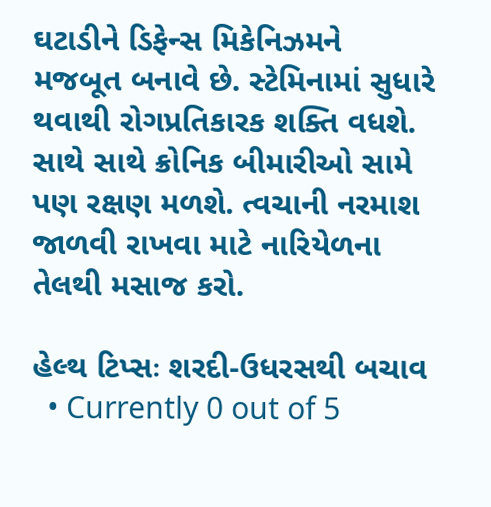ઘટાડીને ડિફેન્સ મિકેનિઝમને મજબૂત બનાવે છે. સ્ટેમિનામાં સુધારે થવાથી રોગપ્રતિકારક શક્તિ વધશે. સાથે સાથે ક્રોનિક બીમારીઓ સામે પણ રક્ષણ મળશે. ત્વચાની નરમાશ જાળવી રાખવા માટે નારિયેળના તેલથી મસાજ કરો.

હેલ્થ ટિપ્સઃ શરદી-ઉધરસથી બચાવ
  • Currently 0 out of 5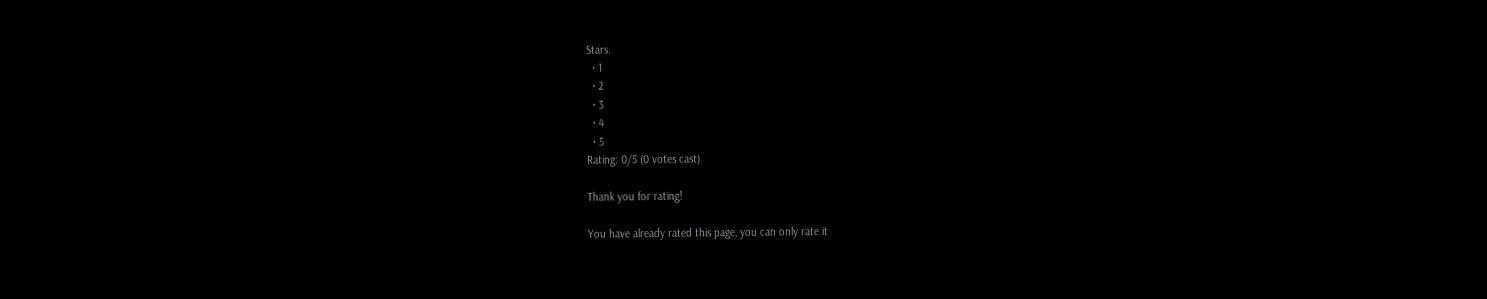Stars.
  • 1
  • 2
  • 3
  • 4
  • 5
Rating: 0/5 (0 votes cast)

Thank you for rating!

You have already rated this page, you can only rate it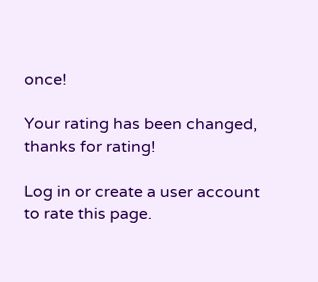once!

Your rating has been changed, thanks for rating!

Log in or create a user account to rate this page.